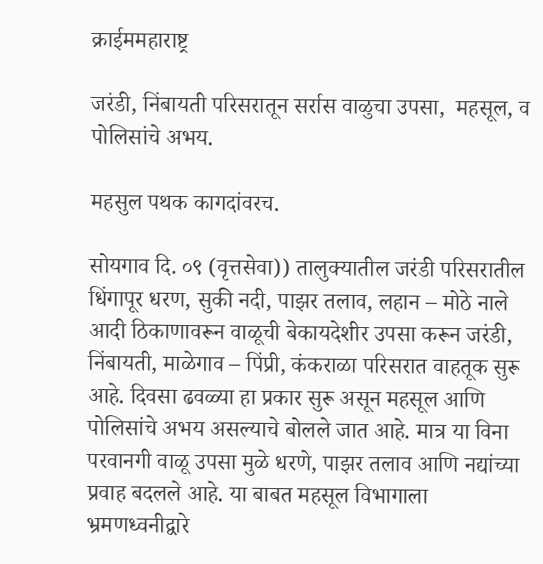क्राईममहाराष्ट्र

जरंडी, निंबायती परिसरातून सर्रास वाळुचा उपसा,  महसूल, व पोलिसांचे अभय.

महसुल पथक कागदांवरच.

सोयगाव दि. ०९ (वृत्तसेवा)) तालुक्यातील जरंडी परिसरातील धिंगापूर धरण, सुकी नदी, पाझर तलाव, लहान – मोठे नाले आदी ठिकाणावरून वाळूची बेकायदेशीर उपसा करून जरंडी, निंबायती, माळेगाव – पिंप्री, कंकराळा परिसरात वाहतूक सुरू आहे. दिवसा ढवळ्या हा प्रकार सुरू असून महसूल आणि पोलिसांचे अभय असल्याचे बोलले जात आहे. मात्र या विना परवानगी वाळू उपसा मुळे धरणे, पाझर तलाव आणि नद्यांच्या प्रवाह बदलले आहे. या बाबत महसूल विभागाला भ्रमणध्वनीद्वारे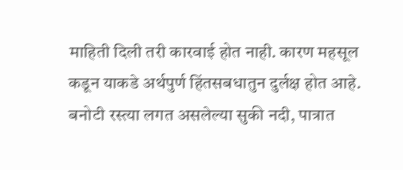माहिती दिली तरी कारवाई होत नाही. कारण महसूल कडून याकडे अर्थपुर्ण हिंतसबधातुन दुर्लक्ष होत आहे.
बनोटी रस्त्या लगत असलेल्या सुकी नदी, पात्रात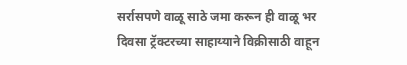सर्रासपणे वाळू साठे जमा करून ही वाळू भर दिवसा ट्रॅक्टरच्या साहाय्याने विक्रीसाठी वाहून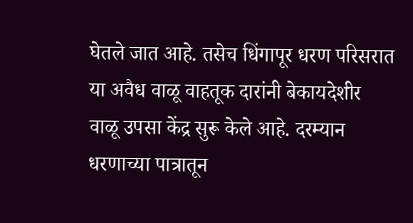घेतले जात आहे. तसेच धिंगापूर धरण परिसरात या अवैध वाळू वाहतूक दारांनी बेकायदेशीर वाळू उपसा केंद्र सुरू केले आहे. दरम्यान धरणाच्या पात्रातून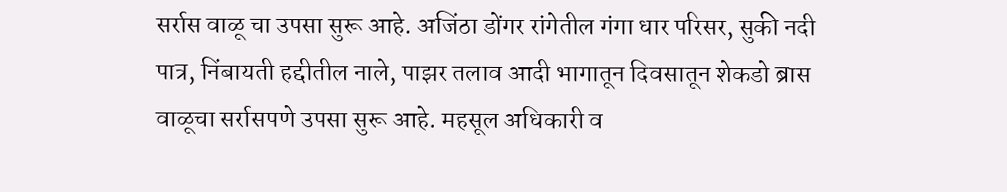सर्रास वाळू चा उपसा सुरू आहे. अजिंठा डोंगर रांगेतील गंगा धार परिसर, सुकी नदी पात्र, निंबायती हद्दीतील नाले, पाझर तलाव आदी भागातून दिवसातून शेकडो ब्रास वाळूचा सर्रासपणे उपसा सुरू आहे. महसूल अधिकारी व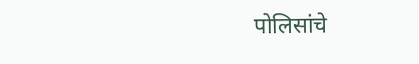पोलिसांचे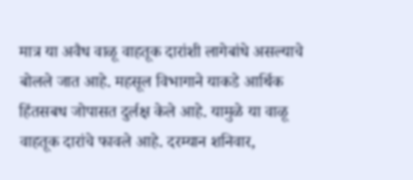मात्र या अवैध वाळू वाहतूक दारांशी लागेबांधे असल्याचे बोलले जात आहे. महसूल विभागाने याकडे आर्थिक हिंतसबध जोपासत दुर्लक्ष केले आहे. यामुळे या वाळू वाहतूक दारांचे फावले आहे. दरम्यान शनिवार,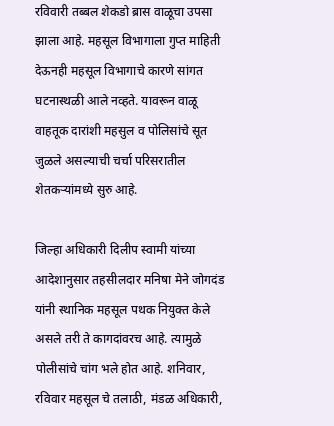रविवारी तब्बल शेकडो ब्रास वाळूचा उपसा झाला आहे. महसूल विभागाला गुप्त माहिती देऊनही महसूल विभागाचे कारणे सांगत घटनास्थळी आले नव्हते. यावरून वाळू वाहतूक दारांशी महसुल व पोलिसांचे सूत जुळले असल्याची चर्चा परिसरातील शेतकऱ्यांमध्ये सुरु आहे.

जिल्हा अधिकारी दिलीप स्वामी यांच्या आदेशानुसार तहसीलदार मनिषा मेने जोगदंड यांनी स्थानिक महसूल पथक नियुक्त केले असले तरी ते कागदांवरच आहे. त्यामुळे पोलीसांचे चांग भले होत आहे. शनिवार, रविवार महसूल चे तलाठी, मंडळ अधिकारी,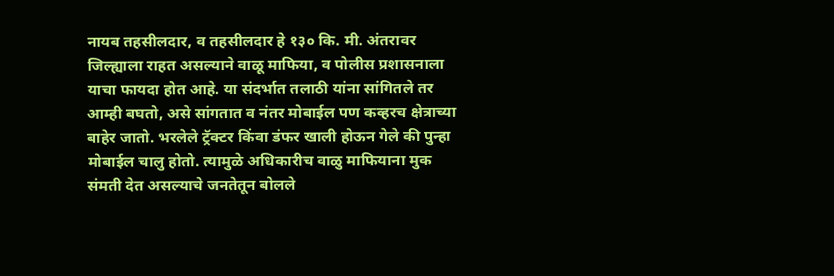नायब तहसीलदार, व तहसीलदार हे १३० कि. मी. अंतरावर जिल्ह्याला राहत असल्याने वाळू माफिया, व पोलीस प्रशासनाला याचा फायदा होत आहे. या संदर्भात तलाठी यांना सांगितले तर आम्ही बघतो, असे सांगतात व नंतर मोबाईल पण कव्हरच क्षेत्राच्या बाहेर जातो. भरलेले ट्रॅक्टर किंवा डंफर खाली होऊन गेले की पुन्हा मोबाईल चालु होतो. त्यामुळे अधिकारीच वाळु माफियाना मुक संमती देत असल्याचे जनतेतून बोलले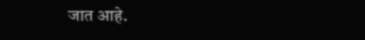जात आहे.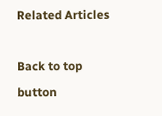Related Articles

Back to top button